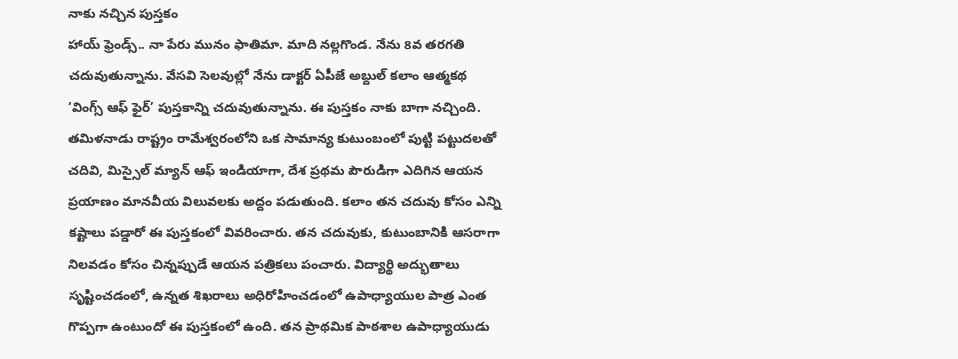నాకు నచ్చిన పుస్తకం
హాయ్ ఫ్రెండ్స్.. నా పేరు మునం ఫాతిమా. మాది నల్లగొండ. నేను 8వ తరగతి చదువుతున్నాను. వేసవి సెలవుల్లో నేను డాక్టర్ ఏపీజే అబ్దుల్ కలాం ఆత్మకథ ‘వింగ్స్ ఆఫ్ ఫైర్’ పుస్తకాన్ని చదువుతున్నాను. ఈ పుస్తకం నాకు బాగా నచ్చింది. తమిళనాడు రాష్ట్రం రామేశ్వరంలోని ఒక సామాన్య కుటుంబంలో పుట్టి పట్టుదలతో చదివి, మిస్సైల్ మ్యాన్ ఆఫ్ ఇండియాగా, దేశ ప్రథమ పౌరుడిగా ఎదిగిన ఆయన ప్రయాణం మానవీయ విలువలకు అద్దం పడుతుంది. కలాం తన చదువు కోసం ఎన్ని కష్టాలు పడ్డారో ఈ పుస్తకంలో వివరించారు. తన చదువుకు, కుటుంబానికి ఆసరాగా నిలవడం కోసం చిన్నప్పుడే ఆయన పత్రికలు పంచారు. విద్యార్థి అద్భుతాలు సృష్టించడంలో, ఉన్నత శిఖరాలు అధిరోహించడంలో ఉపాధ్యాయుల పాత్ర ఎంత గొప్పగా ఉంటుందో ఈ పుస్తకంలో ఉంది. తన ప్రాథమిక పాఠశాల ఉపాధ్యాయుడు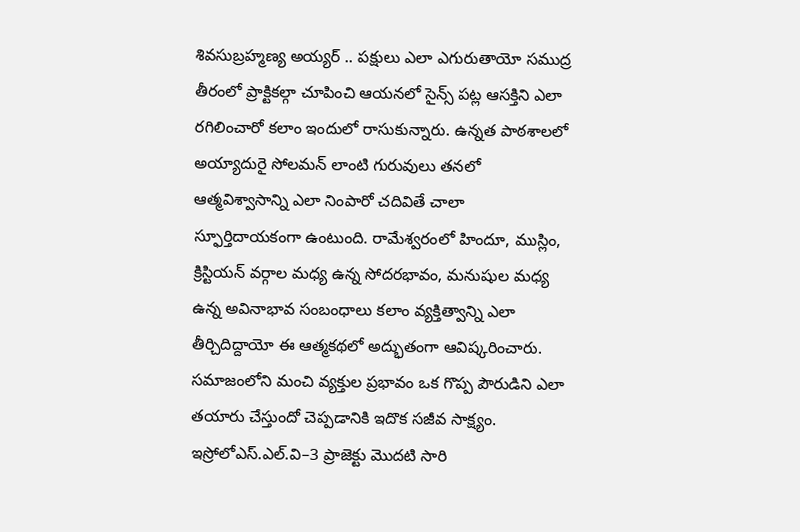శివసుబ్రహ్మణ్య అయ్యర్ .. పక్షులు ఎలా ఎగురుతాయో సముద్ర తీరంలో ప్రాక్టికల్గా చూపించి ఆయనలో సైన్స్ పట్ల ఆసక్తిని ఎలా రగిలించారో కలాం ఇందులో రాసుకున్నారు. ఉన్నత పాఠశాలలో అయ్యాదురై సోలమన్ లాంటి గురువులు తనలో ఆత్మవిశ్వాసాన్ని ఎలా నింపారో చదివితే చాలా స్ఫూర్తిదాయకంగా ఉంటుంది. రామేశ్వరంలో హిందూ, ముస్లిం, క్రిస్టియన్ వర్గాల మధ్య ఉన్న సోదరభావం, మనుషుల మధ్య ఉన్న అవినాభావ సంబంధాలు కలాం వ్యక్తిత్వాన్ని ఎలా తీర్చిదిద్దాయో ఈ ఆత్మకథలో అద్భుతంగా ఆవిష్కరించారు. సమాజంలోని మంచి వ్యక్తుల ప్రభావం ఒక గొప్ప పౌరుడిని ఎలా తయారు చేస్తుందో చెప్పడానికి ఇదొక సజీవ సాక్ష్యం. ఇస్రోలోఎస్.ఎల్.వి–3 ప్రాజెక్టు మొదటి సారి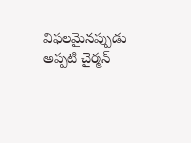విఫలమైనప్పుడు అప్పటి చైర్మన్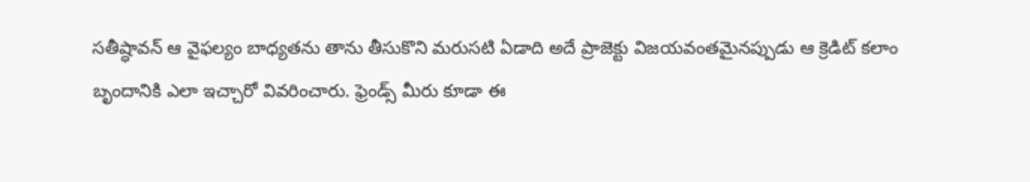సతీష్ధావన్ ఆ వైఫల్యం బాధ్యతను తాను తీసుకొని మరుసటి ఏడాది అదే ప్రాజెక్టు విజయవంతమైనప్పుడు ఆ క్రెడిట్ కలాం బృందానికి ఎలా ఇచ్చారో వివరించారు. ఫ్రెండ్స్ మీరు కూడా ఈ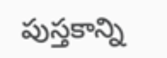పుస్తకాన్ని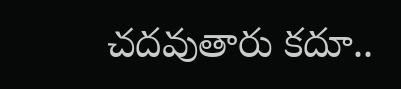చదవుతారు కదూ..